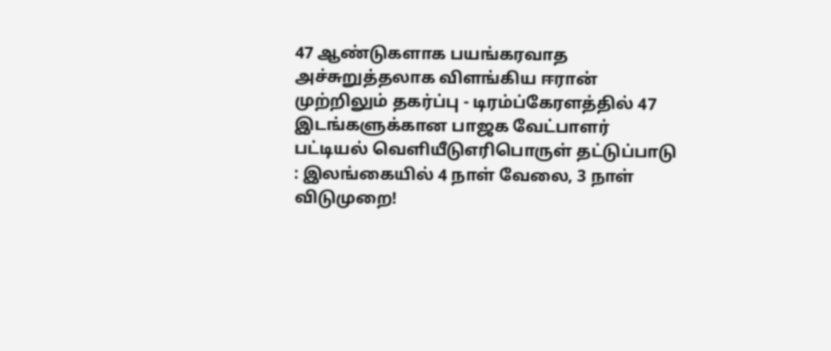47 ஆண்டுகளாக பயங்கரவாத அச்சுறுத்தலாக விளங்கிய ஈரான் முற்றிலும் தகர்ப்பு - டிரம்ப்கேரளத்தில் 47 இடங்களுக்கான பாஜக வேட்பாளர் பட்டியல் வெளியீடுஎரிபொருள் தட்டுப்பாடு : இலங்கையில் 4 நாள் வேலை, 3 நாள் விடுமுறை!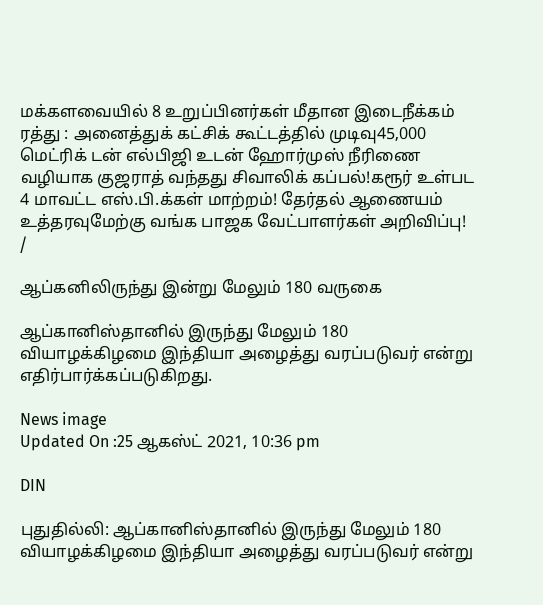மக்களவையில் 8 உறுப்பினர்கள் மீதான இடைநீக்கம் ரத்து : அனைத்துக் கட்சிக் கூட்டத்தில் முடிவு45,000 மெட்ரிக் டன் எல்பிஜி உடன் ஹோர்முஸ் நீரிணை வழியாக குஜராத் வந்தது சிவாலிக் கப்பல்!கரூர் உள்பட 4 மாவட்ட எஸ்.பி.க்கள் மாற்றம்! தேர்தல் ஆணையம் உத்தரவுமேற்கு வங்க பாஜக வேட்பாளர்கள் அறிவிப்பு!
/

ஆப்கனிலிருந்து இன்று மேலும் 180 வருகை

ஆப்கானிஸ்தானில் இருந்து மேலும் 180 வியாழக்கிழமை இந்தியா அழைத்து வரப்படுவர் என்று எதிர்பார்க்கப்படுகிறது.

News image
Updated On :25 ஆகஸ்ட் 2021, 10:36 pm

DIN

புதுதில்லி: ஆப்கானிஸ்தானில் இருந்து மேலும் 180 வியாழக்கிழமை இந்தியா அழைத்து வரப்படுவர் என்று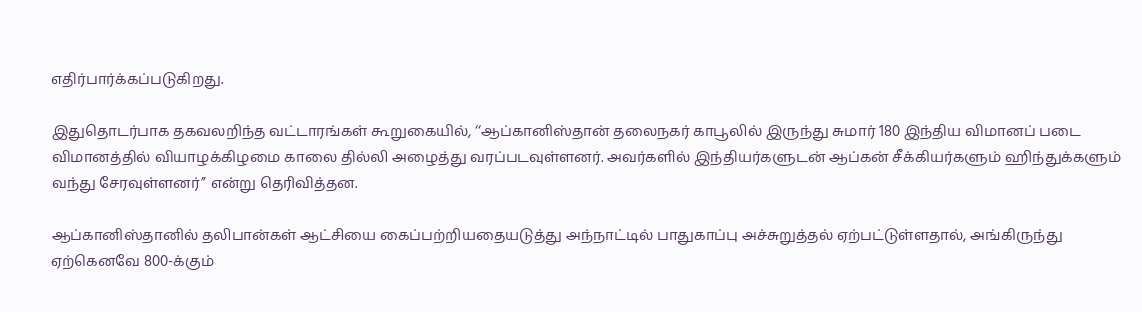எதிர்பார்க்கப்படுகிறது.

இதுதொடர்பாக தகவலறிந்த வட்டாரங்கள் கூறுகையில், ‘‘ஆப்கானிஸ்தான் தலைநகர் காபூலில் இருந்து சுமார் 180 இந்திய விமானப் படை விமானத்தில் வியாழக்கிழமை காலை தில்லி அழைத்து வரப்படவுள்ளனர். அவர்களில் இந்தியர்களுடன் ஆப்கன் சீக்கியர்களும் ஹிந்துக்களும் வந்து சேரவுள்ளனர்’’ என்று தெரிவித்தன.

ஆப்கானிஸ்தானில் தலிபான்கள் ஆட்சியை கைப்பற்றியதையடுத்து அந்நாட்டில் பாதுகாப்பு அச்சுறுத்தல் ஏற்பட்டுள்ளதால், அங்கிருந்து ஏற்கெனவே 800-க்கும்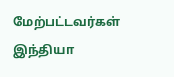மேற்பட்டவர்கள் இந்தியா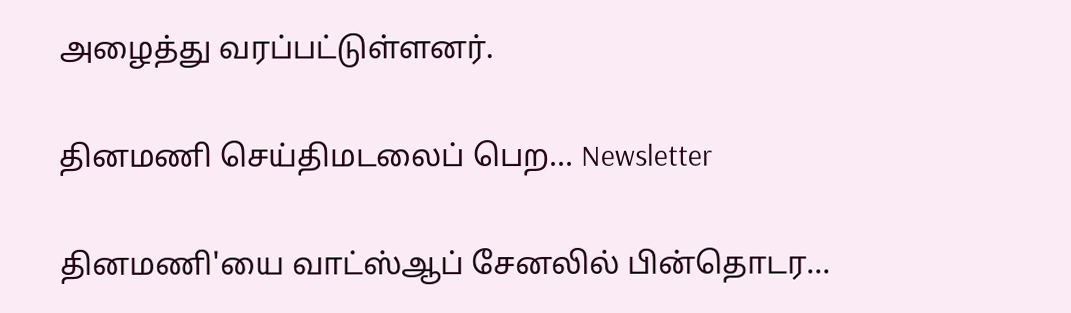அழைத்து வரப்பட்டுள்ளனர்.

தினமணி செய்திமடலைப் பெற... Newsletter

தினமணி'யை வாட்ஸ்ஆப் சேனலில் பின்தொடர...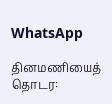WhatsApp

தினமணியைத் தொடர: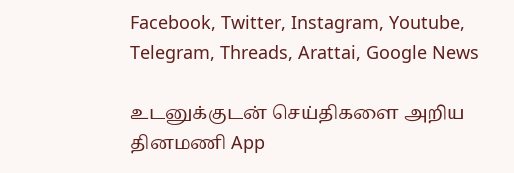Facebook, Twitter, Instagram, Youtube, Telegram, Threads, Arattai, Google News

உடனுக்குடன் செய்திகளை அறிய தினமணி App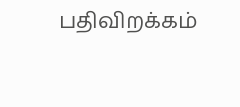பதிவிறக்கம்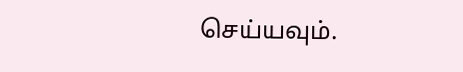செய்யவும்.